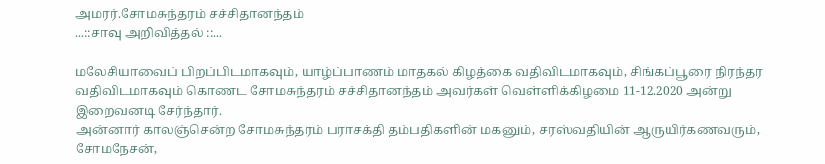அமரர்.சோமசுந்தரம் சச்சிதானந்தம்
...::சாவு அறிவித்தல் ::...

மலேசியாவைப் பிறப்பிடமாகவும், யாழ்ப்பாணம் மாதகல் கிழத்கை வதிவிடமாகவும், சிங்கப்பூரை நிரந்தர வதிவிடமாகவும் கொணட சோமசுந்தரம் சச்சிதானந்தம் அவர்கள் வெள்ளிக்கிழமை 11-12.2020 அன்று இறைவனடி சேர்ந்தார்.
அன்னார் காலஞ்சென்ற சோமசுந்தரம் பராசக்தி தம்பதிகளின் மகனும், சரஸ்வதியின் ஆருயிர்கணவரும், சோமநேசன்,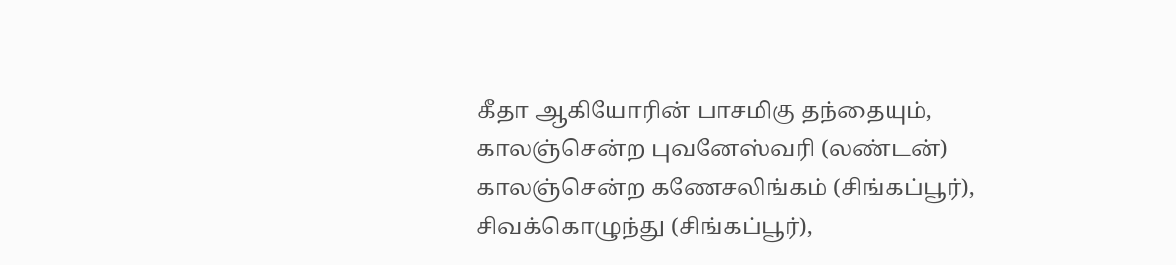கீதா ஆகியோரின் பாசமிகு தந்தையும்,
காலஞ்சென்ற புவனேஸ்வரி (லண்டன்) காலஞ்சென்ற கணேசலிங்கம் (சிங்கப்பூர்), சிவக்கொழுந்து (சிங்கப்பூர்),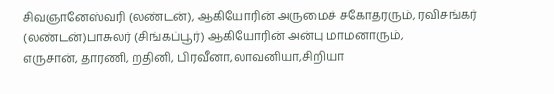சிவஞானேஸ்வரி (லண்டன்), ஆகியோரின் அருமைச் சகோதரரும், ரவிசங்கர் (லண்டன்)பாசுலர் (சிங்கப்பூர்) ஆகியோரின் அன்பு மாமனாரும்,
எருசான், தாரணி, றதினி, பிரவீனா,லாவனியா,சிறியா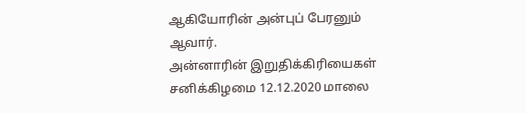ஆகியோரின் அன்புப் பேரனும் ஆவார்.
அன்னாரின் இறுதிக்கிரியைகள் சனிக்கிழமை 12.12.2020 மாலை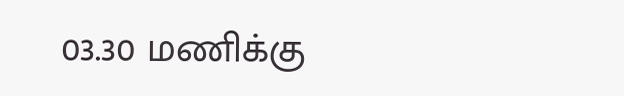03.30 மணிக்கு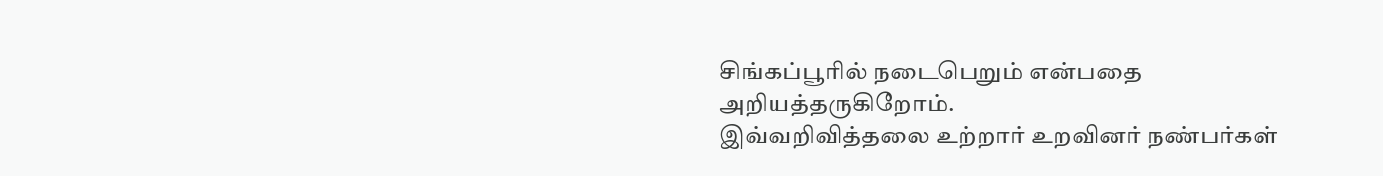சிங்கப்பூரில் நடைபெறும் என்பதை அறியத்தருகிறோம்.
இவ்வறிவித்தலை உற்றார் உறவினர் நண்பர்கள்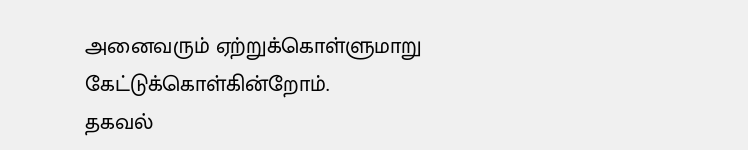அனைவரும் ஏற்றுக்கொள்ளுமாறு கேட்டுக்கொள்கின்றோம்.
தகவல்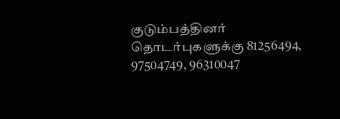குடும்பத்தினர்
தொடர்புகளுக்கு 81256494, 97504749, 96310047